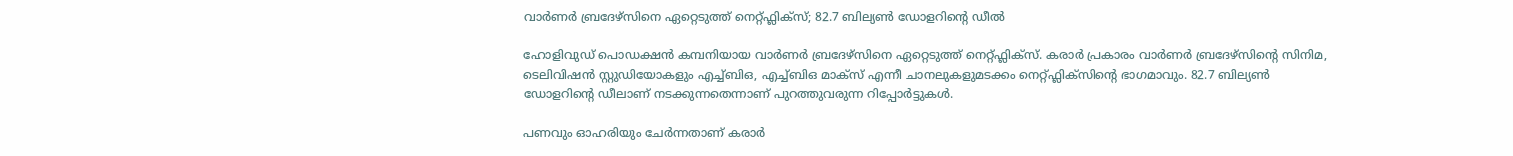വാർണർ ബ്രദേഴ്സിനെ ഏറ്റെടുത്ത് നെറ്റ്ഫ്ലിക്സ്; 82.7 ബില്യൺ ഡോളറിന്റെ ഡീൽ

ഹോളിവുഡ് പൊഡക്ഷൻ കമ്പനിയായ വാർണർ ബ്രദേഴ്സിനെ ഏറ്റെടുത്ത് നെറ്റ്ഫ്ലിക്സ്. കരാര്‍ പ്രകാരം വാര്‍ണര്‍ ബ്രദേഴ്സിന്‍റെ സിനിമ, ടെലിവിഷന്‍ സ്റ്റുഡിയോകളും എച്ച്ബിഒ, എച്ച്ബിഒ മാക്സ് എന്നീ ചാനലുകളുമടക്കം നെറ്റ്ഫ്ലിക്സിന്‍റെ ഭാഗമാവും. 82.7 ബില്യൺ ഡോളറിന്റെ ഡീലാണ് നടക്കുന്നതെന്നാണ് പുറത്തുവരുന്ന റിപ്പോർട്ടുകൾ.

പണവും ഓഹരിയും ചേര്‍ന്നതാണ് കരാര്‍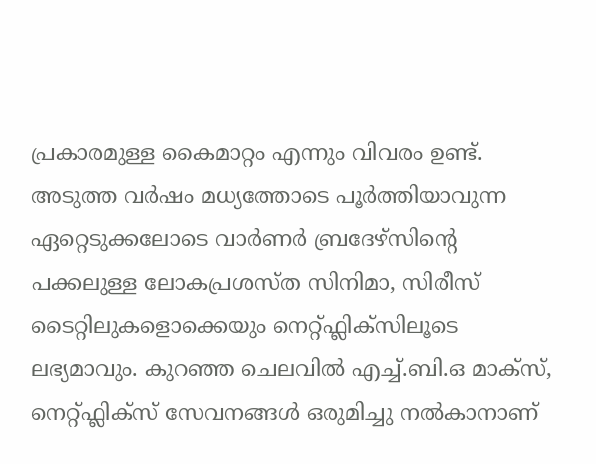പ്രകാരമുള്ള കൈമാറ്റം എന്നും വിവരം ഉണ്ട്. അടുത്ത വര്‍ഷം മധ്യത്തോടെ പൂര്‍ത്തിയാവുന്ന ഏറ്റെടുക്കലോടെ വാര്‍ണര്‍ ബ്രദേഴ്സിന്‍റെ പക്കലുള്ള ലോകപ്രശസ്ത സിനിമാ, സിരീസ് ടൈറ്റിലുകളൊക്കെയും നെറ്റ്ഫ്ലിക്സിലൂടെ ലഭ്യമാവും. കുറഞ്ഞ ചെലവിൽ എച്ച്.ബി.ഒ മാക്സ്, നെറ്റ്ഫ്ലിക്സ് സേവനങ്ങൾ ഒരുമിച്ചു നൽകാനാണ്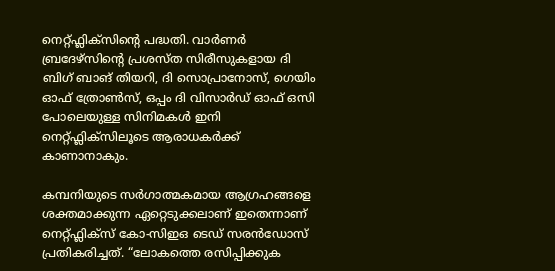നെറ്റ്ഫ്ലിക്സിന്റെ പദ്ധതി. വാര്‍ണര്‍ ബ്രദേഴ്സിന്‍റെ പ്രശസ്ത സിരീസുകളായ ദി ബിഗ് ബാങ് തിയറി, ദി സൊപ്രാനോസ്, ഗെയിം ഓഫ് ത്രോണ്‍സ്, ഒപ്പം ദി വിസാര്‍ഡ് ഓഫ് ഒസി പോലെയുള്ള സിനിമകൾ ഇനി നെറ്റ്ഫ്ലിക്സിലൂടെ ആരാധകർക്ക് കാണാനാകും.

കമ്പനിയുടെ സര്‍ഗാത്മകമായ ആഗ്രഹങ്ങളെ ശക്തമാക്കുന്ന ഏറ്റെടുക്കലാണ് ഇതെന്നാണ് നെറ്റ്ഫ്ലിക്സ് കോ-സിഇഒ ടെഡ് സരന്‍ഡോസ് പ്രതികരിച്ചത്. “ലോകത്തെ രസിപ്പിക്കുക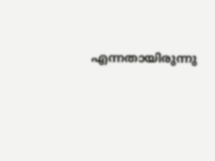എന്നതായിരുന്നു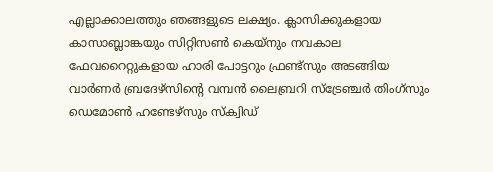എല്ലാക്കാലത്തും ഞങ്ങളുടെ ലക്ഷ്യം. ക്ലാസിക്കുകളായ കാസാബ്ലാങ്കയും സിറ്റിസണ്‍ കെയ്നും നവകാല ഫേവറൈറ്റുകളായ ഹാരി പോട്ടറും ഫ്രണ്ട്സും അടങ്ങിയ വാര്‍ണര്‍ ബ്രദേഴ്സിന്‍റെ വമ്പന്‍ ലൈബ്രറി സ്ട്രേഞ്ചര്‍ തിംഗ്സും ഡെമോണ്‍ ഹണ്ടേഴ്സും സ്ക്വിഡ്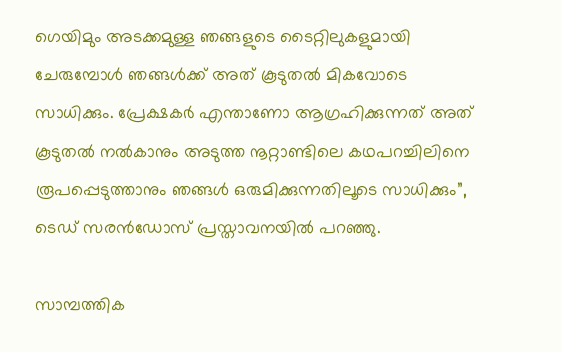ഗെയിമും അടക്കമുള്ള ഞങ്ങളുടെ ടൈറ്റിലുകളുമായി ചേരുമ്പോള്‍ ഞങ്ങള്‍ക്ക് അത് കൂടുതല്‍ മികവോടെ സാധിക്കും. പ്രേക്ഷകര്‍ എന്താണോ ആഗ്രഹിക്കുന്നത് അത് കൂടുതല്‍ നല്‍കാനും അടുത്ത നൂറ്റാണ്ടിലെ കഥപറച്ചിലിനെ രൂപപ്പെടുത്താനും ഞങ്ങള്‍ ഒരുമിക്കുന്നതിലൂടെ സാധിക്കും”, ടെഡ് സരന്‍ഡോസ് പ്രസ്താവനയില്‍ പറഞ്ഞു.

സാമ്പത്തിക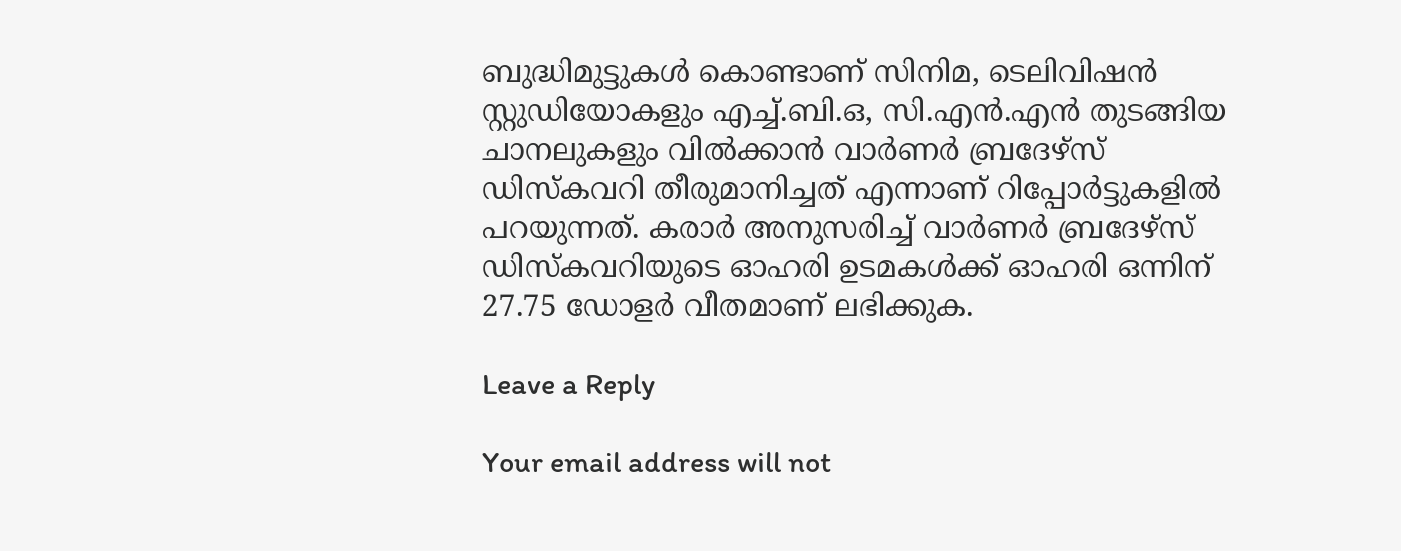ബുദ്ധിമുട്ടുകൾ കൊണ്ടാണ് സിനിമ, ടെലിവിഷൻ സ്റ്റുഡിയോകളും എച്ച്.ബി.ഒ, സി.എൻ.എൻ തുടങ്ങിയ ചാനലുകളും വിൽക്കാൻ വാർണർ ബ്രദേഴ്സ് ഡിസ്കവറി തീരുമാനിച്ചത് എന്നാണ് റിപ്പോർട്ടുകളിൽ പറയുന്നത്. കരാര്‍ അനുസരിച്ച് വാര്‍ണര്‍ ബ്രദേഴ്സ് ഡിസ്കവറിയുടെ ഓഹരി ഉടമകള്‍ക്ക് ഓഹരി ഒന്നിന് 27.75 ഡോളര്‍ വീതമാണ് ലഭിക്കുക.

Leave a Reply

Your email address will not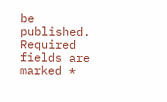be published. Required fields are marked *